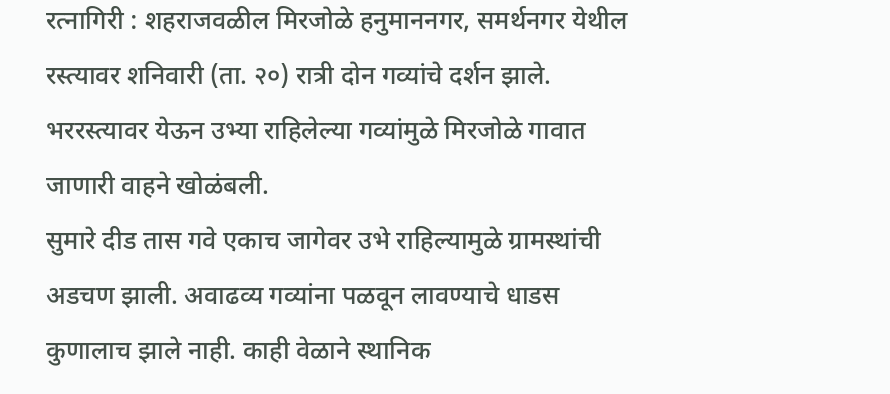रत्नागिरी : शहराजवळील मिरजोळे हनुमाननगर, समर्थनगर येथील रस्त्यावर शनिवारी (ता. २०) रात्री दोन गव्यांचे दर्शन झाले. भररस्त्यावर येऊन उभ्या राहिलेल्या गव्यांमुळे मिरजोळे गावात जाणारी वाहने खोळंबली.
सुमारे दीड तास गवे एकाच जागेवर उभे राहिल्यामुळे ग्रामस्थांची अडचण झाली. अवाढव्य गव्यांना पळवून लावण्याचे धाडस कुणालाच झाले नाही. काही वेळाने स्थानिक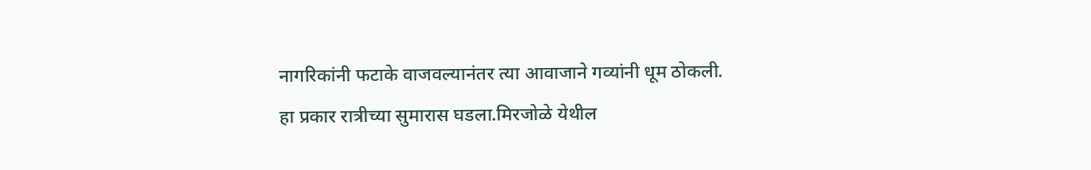नागरिकांनी फटाके वाजवल्यानंतर त्या आवाजाने गव्यांनी धूम ठोकली.
हा प्रकार रात्रीच्या सुमारास घडला.मिरजोळे येथील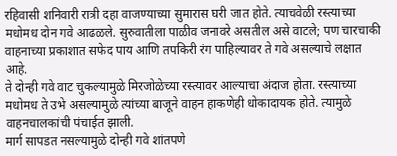रहिवासी शनिवारी रात्री दहा वाजण्याच्या सुमारास घरी जात होते. त्याचवेळी रस्त्याच्या मधोमध दोन गवे आढळले. सुरुवातीला पाळीव जनावरे असतील असे वाटले; पण चारचाकी वाहनाच्या प्रकाशात सफेद पाय आणि तपकिरी रंग पाहिल्यावर ते गवे असल्याचे लक्षात आहे.
ते दोन्ही गवे वाट चुकल्यामुळे मिरजोळेच्या रस्त्यावर आल्याचा अंदाज होता. रस्त्याच्या मधोमध ते उभे असल्यामुळे त्यांच्या बाजूने वाहन हाकणेही धोकादायक होते. त्यामुळे वाहनचालकांची पंचाईत झाली.
मार्ग सापडत नसल्यामुळे दोन्ही गवे शांतपणे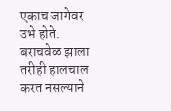एकाच जागेवर उभे होते. बराचवेळ झाला तरीही हालचाल करत नसल्याने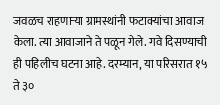जवळच राहणाऱ्या ग्रामस्थांनी फटाक्यांचा आवाज केला. त्या आवाजाने ते पळून गेले. गवे दिसण्याची ही पहिलीच घटना आहे. दरम्यान, या परिसरात १५ ते ३०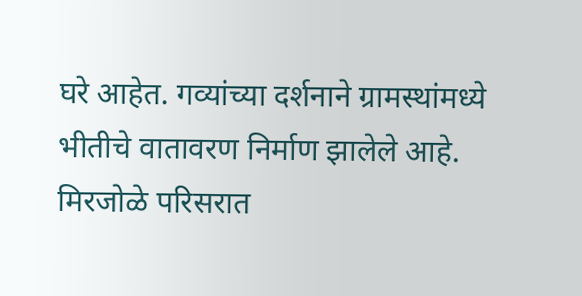घरे आहेत. गव्यांच्या दर्शनाने ग्रामस्थांमध्ये भीतीचे वातावरण निर्माण झालेले आहे.
मिरजोळे परिसरात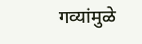गव्यांमुळे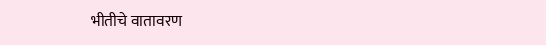भीतीचे वातावरण